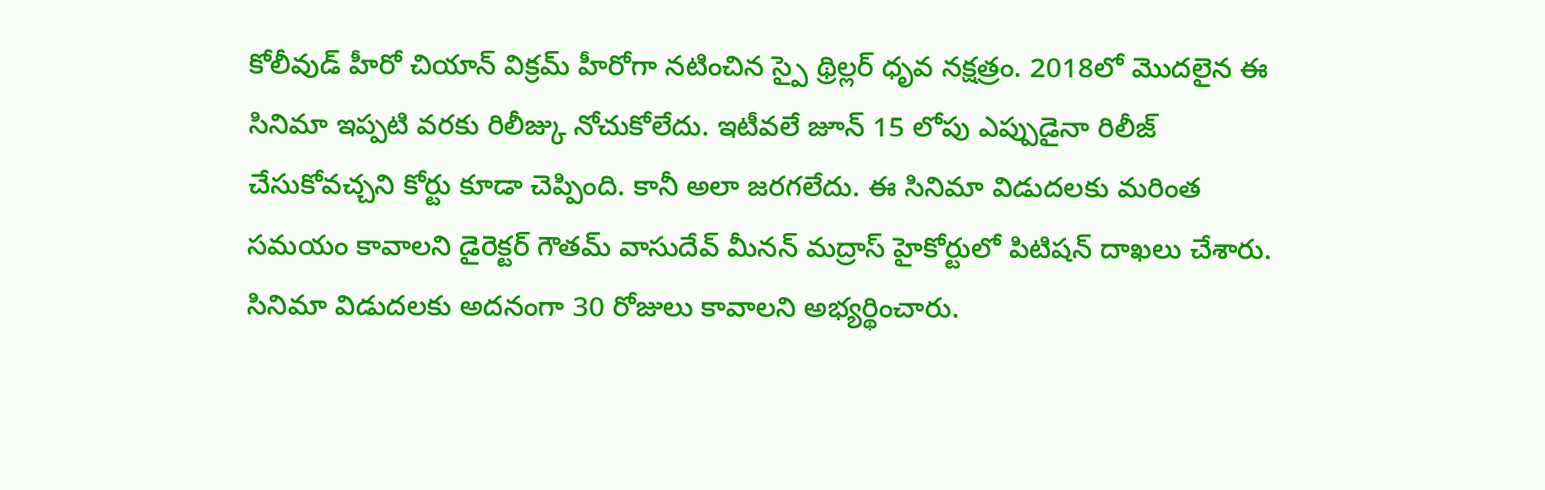కోలీవుడ్ హీరో చియాన్ విక్రమ్ హీరోగా నటించిన స్పై థ్రిల్లర్ ధృవ నక్షత్రం. 2018లో మొదలైన ఈ సినిమా ఇప్పటి వరకు రిలీజ్కు నోచుకోలేదు. ఇటీవలే జూన్ 15 లోపు ఎప్పుడైనా రిలీజ్ చేసుకోవచ్చని కోర్టు కూడా చెప్పింది. కానీ అలా జరగలేదు. ఈ సినిమా విడుదలకు మరింత సమయం కావాలని డైరెక్టర్ గౌతమ్ వాసుదేవ్ మీనన్ మద్రాస్ హైకోర్టులో పిటిషన్ దాఖలు చేశారు. సినిమా విడుదలకు అదనంగా 30 రోజులు కావాలని అభ్యర్థించారు.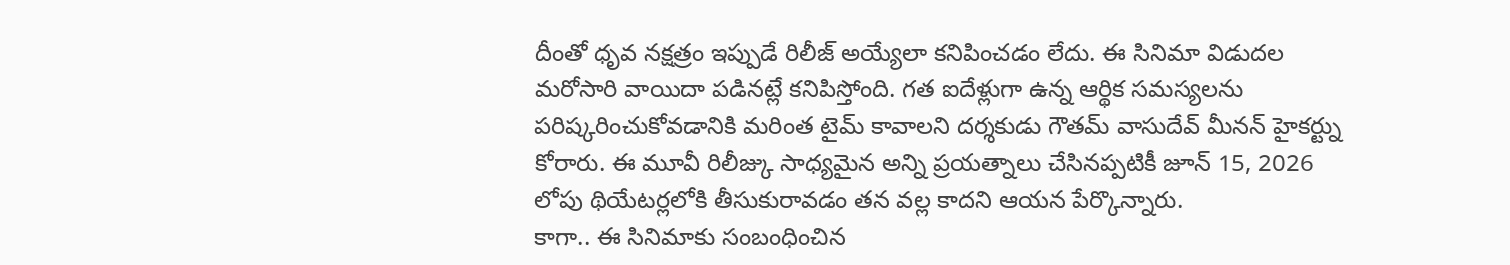దీంతో ధృవ నక్షత్రం ఇప్పుడే రిలీజ్ అయ్యేలా కనిపించడం లేదు. ఈ సినిమా విడుదల మరోసారి వాయిదా పడినట్లే కనిపిస్తోంది. గత ఐదేళ్లుగా ఉన్న ఆర్థిక సమస్యలను పరిష్కరించుకోవడానికి మరింత టైమ్ కావాలని దర్శకుడు గౌతమ్ వాసుదేవ్ మీనన్ హైకర్ట్ను కోరారు. ఈ మూవీ రిలీజ్కు సాధ్యమైన అన్ని ప్రయత్నాలు చేసినప్పటికీ జూన్ 15, 2026 లోపు థియేటర్లలోకి తీసుకురావడం తన వల్ల కాదని ఆయన పేర్కొన్నారు.
కాగా.. ఈ సినిమాకు సంబంధించిన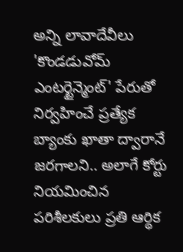అన్ని లావాదేవీలు 'కొండడువోమ్ ఎంటర్టైన్మెంట్' పేరుతో నిర్వహించే ప్రత్యేక బ్యాంకు ఖాతా ద్వారానే జరగాలని.. అలాగే కోర్టు నియమించిన పరిశీలకులు ప్రతి ఆర్థిక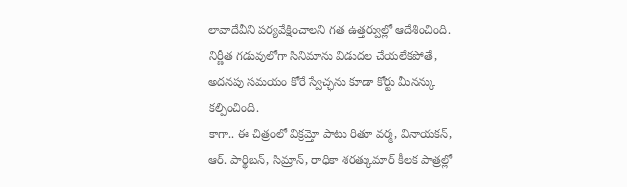లావాదేవీని పర్యవేక్షించాలని గత ఉత్తర్వుల్లో ఆదేశించింది. నిర్ణీత గడువులోగా సినిమాను విడుదల చేయలేకపోతే, అదనపు సమయం కోరే స్వేచ్ఛను కూడా కోర్టు మీనన్కు కల్పించింది.
కాగా.. ఈ చిత్రంలో విక్రమ్తో పాటు రితూ వర్మ, వినాయకన్, ఆర్. పార్థిబన్, సిమ్రాన్, రాధికా శరత్కుమార్ కీలక పాత్రల్లో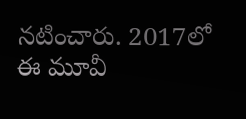నటించారు. 2017లో ఈ మూవీ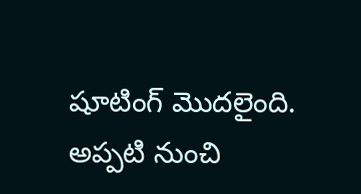షూటింగ్ మొదలైంది. అప్పటి నుంచి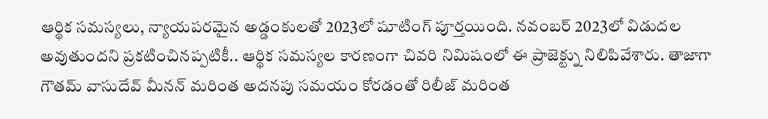ఆర్థిక సమస్యలు, న్యాయపరమైన అడ్డంకులతో 2023లో షూటింగ్ పూర్తయింది. నవంబర్ 2023లో విడుదల అవుతుందని ప్రకటించినప్పటికీ.. ఆర్థిక సమస్యల కారణంగా చివరి నిమిషంలో ఈ ప్రాజెక్ట్ను నిలిపివేశారు. తాజాగా గౌతమ్ వాసుదేవ్ మీనన్ మరింత అదనపు సమయం కోరడంతో రిలీజ్ మరింత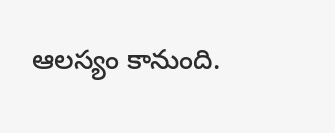ఆలస్యం కానుంది.